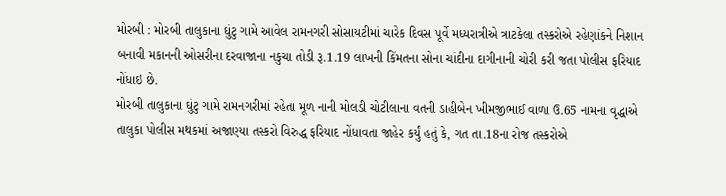મોરબી : મોરબી તાલુકાના ઘુંટુ ગામે આવેલ રામનગરી સોસાયટીમાં ચારેક દિવસ પૂર્વે મધ્યરાત્રીએ ત્રાટકેલા તસ્કરોએ રહેણાંકને નિશાન બનાવી મકાનની ઓસરીના દરવાજાના નકુચા તોડી રૂ.1.19 લાખની કિંમતના સોના ચાંદીના દાગીનાની ચોરી કરી જતા પોલીસ ફરિયાદ નોંધાઇ છે.
મોરબી તાલુકાના ઘુંટુ ગામે રામનગરીમાં રહેતા મૂળ નાની મોલડી ચોટીલાના વતની ડાહીબેન ખીમજીભાઈ વાળા ઉ.65 નામના વૃદ્ધાએ તાલુકા પોલીસ મથકમાં અજાણ્યા તસ્કરો વિરુદ્ધ ફરિયાદ નોંધાવતા જાહેર કર્યું હતું કે, ગત તા.18ના રોજ તસ્કરોએ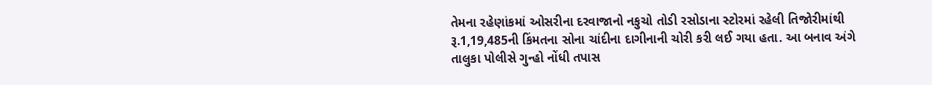તેમના રહેણાંકમાં ઓસરીના દરવાજાનો નકુચો તોડી રસોડાના સ્ટોરમાં રહેલી તિજોરીમાંથી રૂ.1,19,485ની કિંમતના સોના ચાંદીના દાગીનાની ચોરી કરી લઈ ગયા હતા. આ બનાવ અંગે તાલુકા પોલીસે ગુન્હો નોંધી તપાસ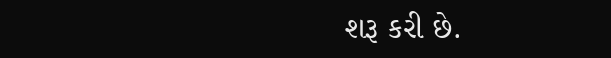શરૂ કરી છે.